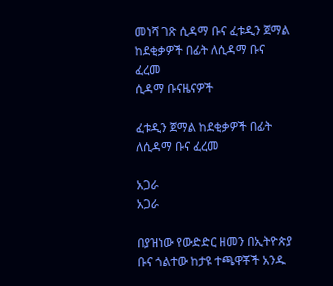መነሻ ገጽ ሲዳማ ቡና ፈቱዲን ጀማል ከደቂቃዎች በፊት ለሲዳማ ቡና ፈረመ
ሲዳማ ቡናዜናዎች

ፈቱዲን ጀማል ከደቂቃዎች በፊት ለሲዳማ ቡና ፈረመ

አጋራ
አጋራ

በያዝነው የውድድር ዘመን በኢትዮጵያ ቡና ጎልተው ከታዩ ተጫዋቾች አንዱ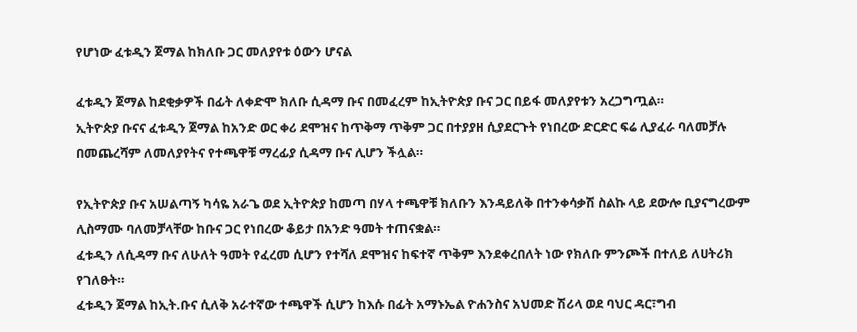የሆነው ፈቱዲን ጀማል ከክለቡ ጋር መለያየቱ ዕውን ሆናል

ፈቱዲን ጀማል ከደቂቃዎች በፊት ለቀድሞ ክለቡ ሲዳማ ቡና በመፈረም ከኢትዮጵያ ቡና ጋር በይፋ መለያየቱን አረጋግጧል።
ኢትዮጵያ ቡናና ፈቱዲን ጀማል ከአንድ ወር ቀሪ ደሞዝና ከጥቅማ ጥቅም ጋር በተያያዘ ሲያደርጉት የነበረው ድርድር ፍሬ ሊያፈራ ባለመቻሉ በመጨረሻም ለመለያየትና የተጫዋቹ ማረፊያ ሲዳማ ቡና ሊሆን ችሏል።

የኢትዮጵያ ቡና አሠልጣኝ ካሳዬ አራጌ ወደ ኢትዮጵያ ከመጣ በሃላ ተጫዋቹ ክለቡን እንዳይለቅ በተንቀሳቃሽ ስልኩ ላይ ደውሎ ቢያናግረውም ሊስማሙ ባለመቻላቸው ከቡና ጋር የነበረው ቆይታ በአንድ ዓመት ተጠናቋል።
ፈቱዲን ለሲዳማ ቡና ለሁለት ዓመት የፈረመ ሲሆን የተሻለ ደሞዝና ከፍተኛ ጥቅም እንደቀረበለት ነው የክለቡ ምንጮች በተለይ ለሀትሪክ የገለፁት።
ፈቱዲን ጀማል ከኢት.ቡና ሲለቅ አራተኛው ተጫዋች ሲሆን ከእሱ በፊት አማኑኤል ዮሐንስና አህመድ ሽሪላ ወደ ባህር ዳር፣ግብ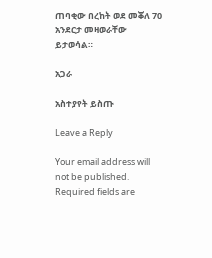ጠባቂው በረከት ወደ መቖለ 70 አንደርታ መዛወራቸው ይታወሳል።

አጋራ

አስተያየት ይስጡ

Leave a Reply

Your email address will not be published. Required fields are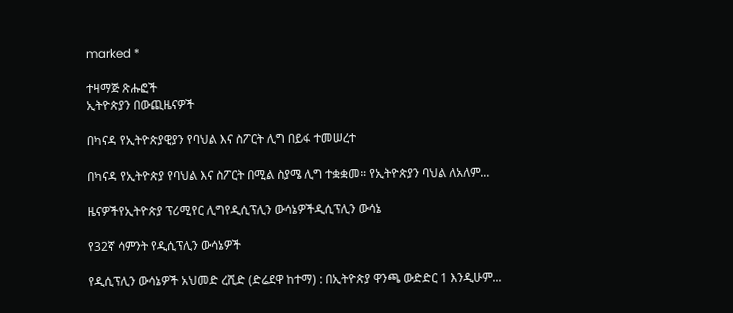marked *

ተዛማጅ ጽሑፎች
ኢትዮጵያን በውጪዜናዎች

በካናዳ የኢትዮጵያዊያን የባህል እና ስፖርት ሊግ በይፋ ተመሠረተ

በካናዳ የኢትዮጵያ የባህል እና ስፖርት በሚል ስያሜ ሊግ ተቋቋመ። የኢትዮጵያን ባህል ለአለም...

ዜናዎችየኢትዮጵያ ፕሪሚየር ሊግየዲሲፕሊን ውሳኔዎችዲሲፕሊን ውሳኔ

የ32ኛ ሳምንት የዲሲፕሊን ውሳኔዎች

የዲሲፕሊን ውሳኔዎች አህመድ ረሺድ (ድሬደዋ ከተማ) : በኢትዮጵያ ዋንጫ ውድድር 1 እንዲሁም...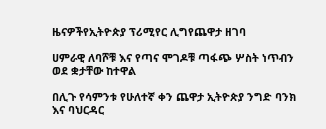ዜናዎችየኢትዮጵያ ፕሪሚየር ሊግየጨዋታ ዘገባ

ሀምራዊ ለባሾቹ እና የጣና ሞገዶቹ ጣፋጭ ሦስት ነጥብን ወደ ቋታቸው ከተዋል

በሊጉ የሳምንቱ የሁለተኛ ቀን ጨዋታ ኢትዮጵያ ንግድ ባንክ እና ባህርዳር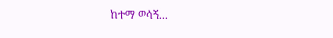ከተማ ወሳኝ...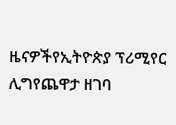ዜናዎችየኢትዮጵያ ፕሪሚየር ሊግየጨዋታ ዘገባ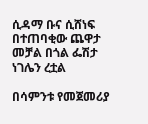ሲዳማ ቡና ሲሸነፍ በተጠባቂው ጨዋታ መቻል በጎል ፌሽታ ነገሌን ረቷል

በሳምንቱ የመጀመሪያ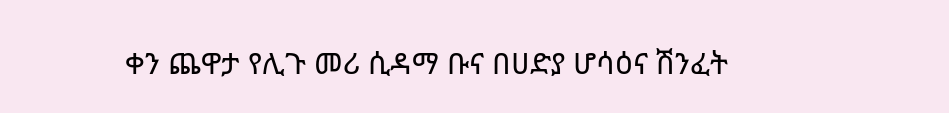ቀን ጨዋታ የሊጉ መሪ ሲዳማ ቡና በሀድያ ሆሳዕና ሽንፈት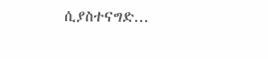ሲያስተናግድ...